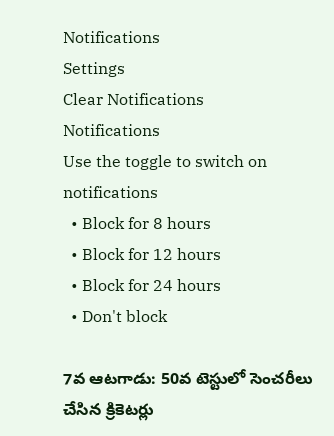Notifications
Settings
Clear Notifications
Notifications
Use the toggle to switch on notifications
  • Block for 8 hours
  • Block for 12 hours
  • Block for 24 hours
  • Don't block

7వ ఆటగాడు: 50వ టెస్టులో సెంచరీలు చేసిన క్రికెటర్లు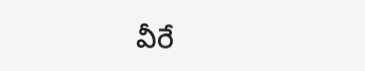వీరే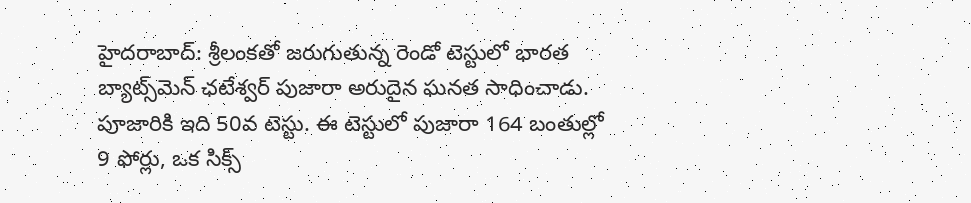హైదరాబాద్: శ్రీలంకతో జరుగుతున్న రెండో టెస్టులో భారత బ్యాట్స్‌మెన్ ఛటేశ్వర్ పుజారా అరుదైన ఘనత సాధించాడు. పూజారికి ఇది 50వ టెస్టు. ఈ టెస్టులో పుజారా 164 బంతుల్లో 9 ఫోర్లు, ఒక సిక్స్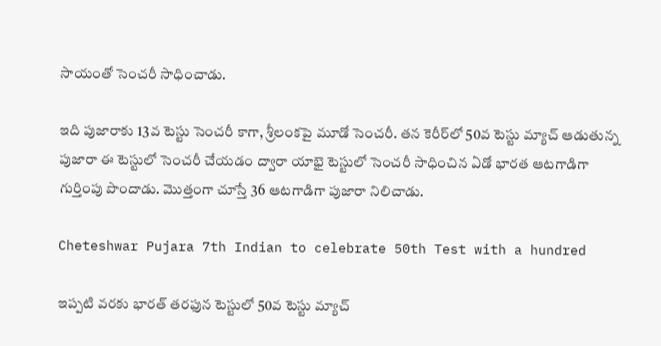సాయంతో సెంచరీ సాధించాడు.

ఇది పుజారాకు 13వ టెస్టు సెంచరీ కాగా, శ్రీలంకపై మూడో సెంచరీ. తన కెరీర్‌లో 50వ టెస్టు మ్యాచ్ ఆడుతున్న పుజారా ఈ టెస్టులో సెంచరీ చేయడం ద్వారా యాభై టెస్టులో సెంచరీ సాధించిన ఏడో భారత ఆటగాడిగా గుర్తింపు పొందాడు. మొత్తంగా చూస్తే 36 ఆటగాడిగా పుజారా నిలిచాడు.

Cheteshwar Pujara 7th Indian to celebrate 50th Test with a hundred

ఇప్పటి వరకు భారత్ తరఫున టెస్టులో 50వ టెస్టు మ్యాచ్‌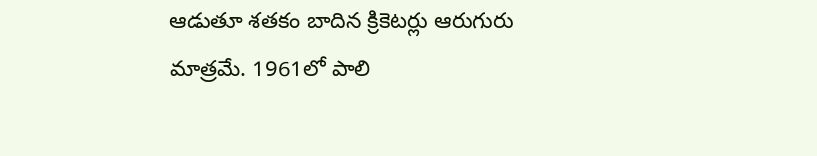ఆడుతూ శతకం బాదిన క్రికెటర్లు ఆరుగురు మాత్రమే. 1961లో పాలి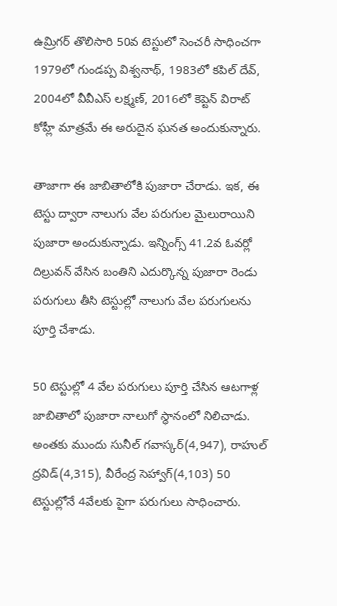ఉమ్రిగర్ తొలిసారి 50వ టెస్టులో సెంచరీ సాధించగా 1979లో గుండప్ప విశ్వనాథ్, 1983లో కపిల్ దేవ్, 2004లో వీవీఎస్ లక్ష్మణ్, 2016లో కెప్టెన్ విరాట్ కోహ్లీ మాత్రమే ఈ అరుదైన ఘనత అందుకున్నారు.

తాజాగా ఈ జాబితాలోకి పుజారా చేరాడు. ఇక, ఈ టెస్టు ద్వారా నాలుగు వేల పరుగుల మైలురాయిని పుజారా అందుకున్నాడు. ఇన్నింగ్స్ 41.2వ ఓవర్లో దిల్రువన్‌ వేసిన బంతిని ఎదుర్కొన్న పుజారా రెండు పరుగులు తీసి టెస్టుల్లో నాలుగు వేల పరుగులను పూర్తి చేశాడు.

50 టెస్టుల్లో 4 వేల పరుగులు పూర్తి చేసిన ఆటగాళ్ల జాబితాలో పుజారా నాలుగో స్థానంలో నిలిచాడు. అంతకు ముందు సునీల్‌ గవాస్కర్‌(4,947), రాహుల్‌ ద్రవిడ్‌(4,315), వీరేంద్ర సెహ్వాగ్‌(4,103) 50 టెస్టుల్లోనే 4వేలకు పైగా పరుగులు సాధించారు.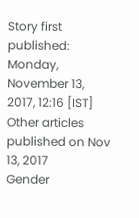Story first published: Monday, November 13, 2017, 12:16 [IST]
Other articles published on Nov 13, 2017
Gender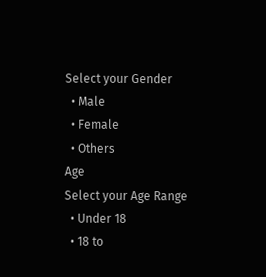Select your Gender
  • Male
  • Female
  • Others
Age
Select your Age Range
  • Under 18
  • 18 to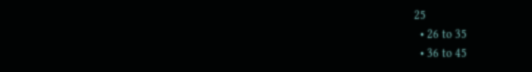25
  • 26 to 35
  • 36 to 45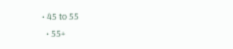• 45 to 55
  • 55+